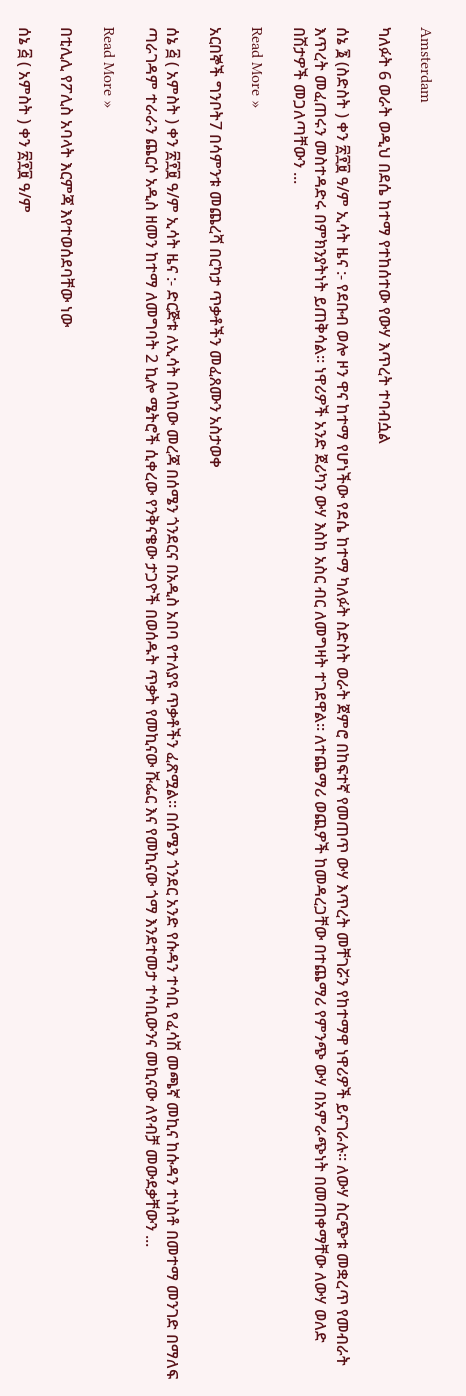Amsterdam

ካለፉት 6 ወራት ወዲህ በደሴ ከተማ የተከሰተው የውሃ እጥረት ተባብሷል

ሰኔ ፮ (ስድስት ) ቀን ፳፻፱ ዓ/ም ኢሳት ዜና :- የደቡብ ወሎ ዞን ዋና ከተማ የሆነችው የደሴ ከተማ ካለፉት ስድስት ወራት ጀምሮ በከፍተኛ የመጠጥ ውሃ እጥረት መቸገሯን የከተማዋ ነዋሪዎች ይናገራሉ። ለውሃ ስርጭቱ መቋረጥ የመብራት እጥረት መፈጠሩን መስተዳድሩ በምክንያትነት ይጠቅሳል። ነዋሪዎች አንድ ጀሪካን ውሃ እስከ አስር ብር ለመግዛት ተገደዋል። ለተጨማሪ ወጪዎች ከመዳረጋቸው በተጨማሪ የምንጭ ውሃ በአምራጭነት በመጠቀማቸው ለውሃ ወለድ በሽታዎች መጋለጣቸውን ...

Read More »

አርበኞች ግንቦት7 በሳምንቱ መጨረሻ በርካታ ጥቃቶችን መፈጸሙን አስታወቀ

ሰኔ ፭ ( አምስት ) ቀን ፳፻፱ ዓ/ም ኢሳት ዜና :- ድርጅቱ ለኢሳት በላከው መረጃ በሰሜን ጎንደርና በአዲስ አበባ የተለያዩ ጥቃቶችን ፈጽሟል። በሰሜን ጎንደር አንድ የሱዳን ተሳቢ የፈሳሽ መጫኛ መኪና ከሱዳን ተነስቶ በመተማ መንገድ በማለፍ ጣራገዳም ተራራን ጨርሶ አዲስ ዘመን ከተማ ለመግባት 2 ኪሎ ሜትሮች ሲቀረው የንቅናቄው ታጋዮች በወሰዱት ጥቃት የመኪናው ሹፌር እና የመኪናው ጎማ እንደተመታ ተሳቢውንና መኪናው ለየብቻ መውደቃቸውን ...

Read More »

በቲሊሊ የፖሊስ አባላት እርምጃ እየተወሰደባቸው ነው

ሰኔ ፭ ( አምስት ) ቀን ፳፻፱ ዓ/ም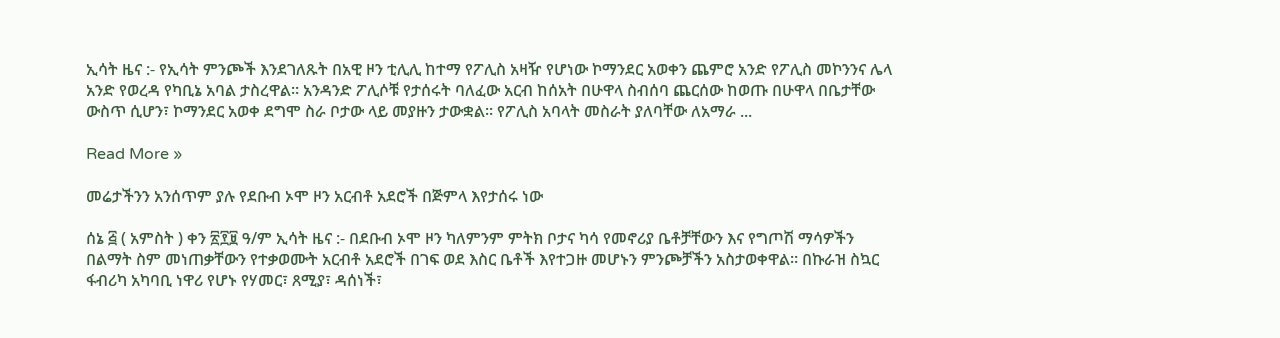ኢሳት ዜና :- የኢሳት ምንጮች እንደገለጹት በአዊ ዞን ቲሊሊ ከተማ የፖሊስ አዛዥ የሆነው ኮማንደር አወቀን ጨምሮ አንድ የፖሊስ መኮንንና ሌላ አንድ የወረዳ የካቢኔ አባል ታስረዋል። አንዳንድ ፖሊሶቹ የታሰሩት ባለፈው አርብ ከሰአት በሁዋላ ስብሰባ ጨርሰው ከወጡ በሁዋላ በቤታቸው ውስጥ ሲሆን፣ ኮማንደር አወቀ ደግሞ ስራ ቦታው ላይ መያዙን ታውቋል። የፖሊስ አባላት መስራት ያለባቸው ለአማራ ...

Read More »

መሬታችንን አንሰጥም ያሉ የደቡብ ኦሞ ዞን አርብቶ አደሮች በጅምላ እየታሰሩ ነው

ሰኔ ፭ ( አምስት ) ቀን ፳፻፱ ዓ/ም ኢሳት ዜና :- በደቡብ ኦሞ ዞን ካለምንም ምትክ ቦታና ካሳ የመኖሪያ ቤቶቻቸውን እና የግጦሽ ማሳዎችን በልማት ስም መነጠቃቸውን የተቃወሙት አርብቶ አደሮች በገፍ ወደ እስር ቤቶች እየተጋዙ መሆኑን ምንጮቻችን አስታወቀዋል። በኩራዝ ስኳር ፋብሪካ አካባቢ ነዋሪ የሆኑ የሃመር፣ ጸሚያ፣ ዳሰነች፣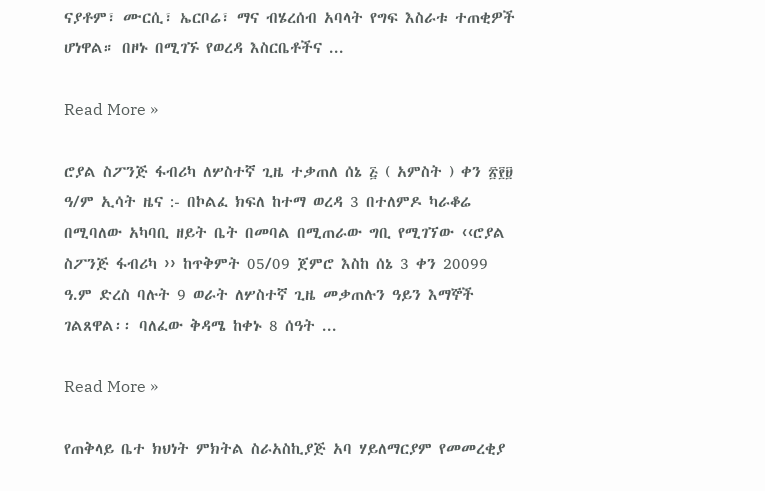ናያቶም፣ ሙርሲ፣ ኤርቦሬ፣ ማና ብሄረሰብ አባላት የግፍ እስራቱ ተጠቂዎች ሆነዋል። በዞኑ በሚገኙ የወረዳ እስርቤቶችና ...

Read More »

ሮያል ስፖንጅ ፋብሪካ ለሦስተኛ ጊዜ ተቃጠለ ሰኔ ፭ ( አምስት ) ቀን ፳፻፱ ዓ/ም ኢሳት ዜና :- በኮልፈ ክፍለ ከተማ ወረዳ 3 በተለምዶ ካራቆሬ በሚባለው አካባቢ ዘይት ቤት በመባል በሚጠራው ግቢ የሚገኘው ‹‹ሮያል ስፖንጅ ፋብሪካ ›› ከጥቅምት 05/09 ጀምሮ እስከ ሰኔ 3 ቀን 20099 ዓ.ም ድረስ ባሉት 9 ወራት ለሦስተኛ ጊዜ መቃጠሉን ዓይን እማኞች ገልጸዋል፡፡ ባለፈው ቅዳሜ ከቀኑ 8 ሰዓት ...

Read More »

የጠቅላይ ቤተ ክህነት ምክትል ስራአስኪያጅ አባ ሃይለማርያም የመመረቂያ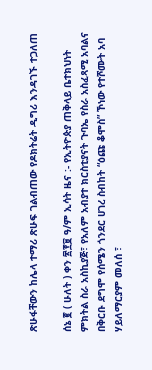ጽሁፋቸውን ከሌላ ተማሪ ጽሁፍ ገልብጠው የዶክትሬት ዲግሪ እንዳገኙ ተጋለጠ

ሰኔ ፪ ( ሁለት ) ቀን ፳፻፱ ዓ/ም ኢሳት ዜና :- የኢትዮጵያ ጠቅላይ ቤተክህነት ምክትል ስራ አስኪያጅ፣ የአለም አብያተ ክርስቲያናት ጉባኤ የስራ አስፈጻሚ አባልና በቅርቡ ደግሞ የሰሜን ጎንደር ሀገረ ስብከት “ዕጩ ቆሞስ” ኾነው የተሾሙት አባ ሃይለማርያም መለሰ ፣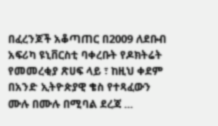በፈረንጆች አቆጣጠር በ2009 ለደቡብ አፍሪካ ዩኒቨርስቲ ባቀረቡት የዶክትሬት የመመረቂያ ጽሀፍ ላይ ፣ ከዚህ ቀደም በአንድ ኢትዮጵያዊ ቄስ የተጻፈውን ሙሉ በሙሉ በሚባል ደረጃ ...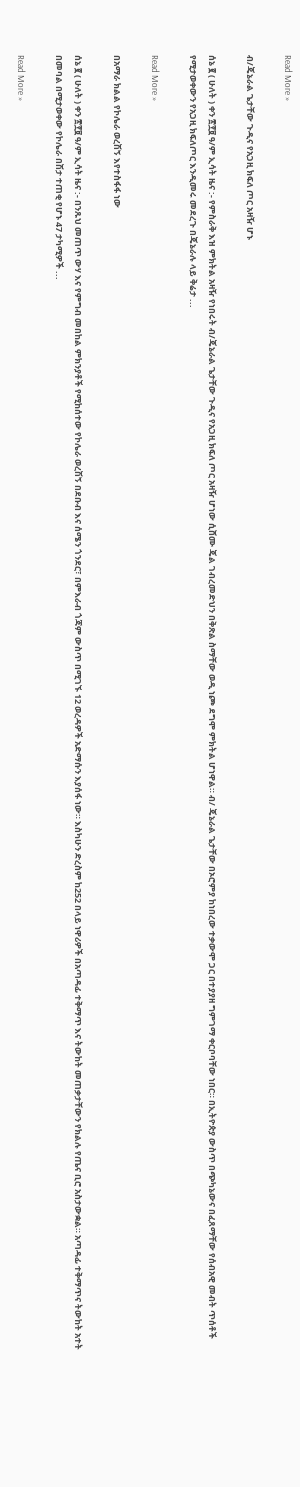Read More »

ብ/ጄኔራል ጌታቸው ጉዲና የአጋዚ ክፍለ ጦር አዛዥ ሆኑ

ሰኔ ፪ ( ሁለት ) ቀን ፳፻፱ ዓ/ም ኢሳት ዜና :- የምስራቅ እዝ ምክትል አዛዥ የነበሩት ብ/ጄኔራል ጌታቸው ጉዲና የአጋዚ ክፍለ ጦር አዛዥ ሆነው ሲሸሙ ጄል ገብረመድህን በቅጽል ስማቸው ወዲ ነጮ ደግሞ ምክትል ሆነዋል። ብ/ ጄኔራል ጌታቸው በኦሮምያ ከነበረው ተቃውሞ ጋር በተያያዘ ግምገማ ቀርቦባቸው ነበር። በኢትዮጵያ ውስጥ በጭካኔውና በፈጸማቸው የሰብአዊ መብት ጥሰቶች የሚታወቀውን የአጋዚ ክፍለጦር እንዲመሩ መደረጉ በጄኔራሉ ላይ ቅሬታ ...

Read More »

በአማራ ክልል የኮሌራ ወረሽኝ እየተስፋፋ ነው

ሰኔ ፪ ( ሁለት ) ቀን ፳፻፱ ዓ/ም ኢሳት ዜና :- በንጹህ መጠጥ ውሃ እና የምግብ መበከል ምክንያቶች የሚከሰተው የኮሌራ ወረሽኝ በደቡብ እና ሰሜን ጎንደር፣ በምእራብ ጎጃም ውስጥ በሚገኙ 12 ወረዳዎች አድማሱን እያሰፋ ነው። እስካሁን ድረስም ከ252 በላይ ነዋሪዎች በአጣዳፊ ተቅማጥ እና ትውከት መጠቃታቸውን የክልሉ የጤና ቢሮ አስታውቋል። አጣዳፊ ተቅማጥና ትውከት አተት በመባል በሚታወቀው የኮሌራ በሽታ ተጠቂ የሆኑ 47 ታካሚዎች ...

Read More »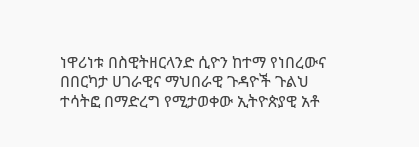ነዋሪነቱ በስዊትዘርላንድ ሲዮን ከተማ የነበረውና በበርካታ ሀገራዊና ማህበራዊ ጉዳዮች ጉልህ ተሳትፎ በማድረግ የሚታወቀው ኢትዮጵያዊ አቶ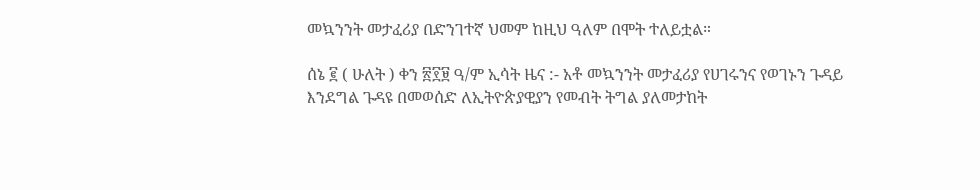መኳንንት መታፈሪያ በድንገተኛ ህመም ከዚህ ዓለም በሞት ተለይቷል።

ሰኔ ፪ ( ሁለት ) ቀን ፳፻፱ ዓ/ም ኢሳት ዜና :- አቶ መኳንንት መታፈሪያ የሀገሩንና የወገኑን ጉዳይ እንደግል ጉዳዩ በመወሰድ ለኢትዮጵያዊያን የመብት ትግል ያለመታከት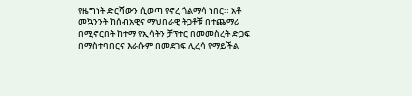የዜግነት ድርሻውን ሲወጣ የኖረ ጎልማሳ ነበር። አቶ መኳንንት ከሰብአዊና ማህበራዊ ትጋቶቹ በተጨማሪ በሚኖርበት ከተማ የኢሳትን ቻፕተር በመመስረት ድጋፍ በማስተባበርና እራሱም በመደገፍ ሊረሳ የማይችል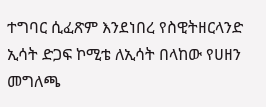ተግባር ሲፈጽም እንደነበረ የስዊትዘርላንድ ኢሳት ድጋፍ ኮሚቴ ለኢሳት በላከው የሀዘን መግለጫ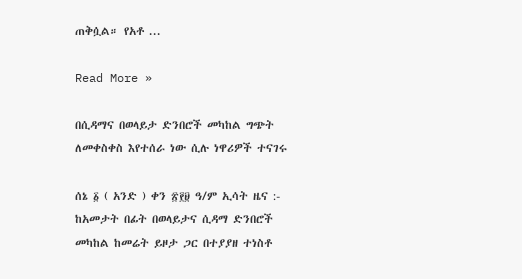ጠቅሷል። የአቶ ...

Read More »

በሲዳማና በወላይታ ድንበሮች መካከል ግጭት ለመቀስቀስ እየተሰራ ነው ሲሉ ነዋሪዎች ተናገሩ

ሰኔ ፩ ( አንድ ) ቀን ፳፻፱ ዓ/ም ኢሳት ዜና :- ከአመታት በፊት በወላይታና ሲዳማ ድንበሮች መካከል ከመሬት ይዞታ ጋር በተያያዘ ተነስቶ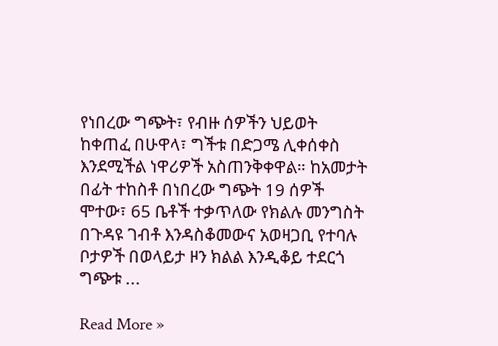የነበረው ግጭት፣ የብዙ ሰዎችን ህይወት ከቀጠፈ በሁዋላ፣ ግችቱ በድጋሜ ሊቀሰቀስ እንደሚችል ነዋሪዎች አስጠንቅቀዋል። ከአመታት በፊት ተከስቶ በነበረው ግጭት 19 ሰዎች ሞተው፣ 65 ቤቶች ተቃጥለው የክልሉ መንግስት በጉዳዩ ገብቶ እንዳስቆመውና አወዛጋቢ የተባሉ ቦታዎች በወላይታ ዞን ክልል እንዲቆይ ተደርጎ ግጭቱ ...

Read More »